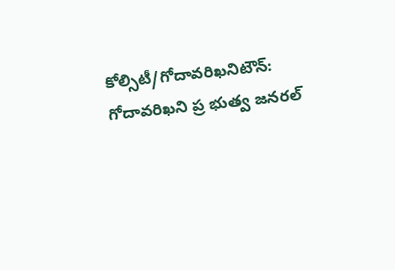కోల్సిటీ/గోదావరిఖనిటౌన్: గోదావరిఖని ప్ర భుత్వ జనరల్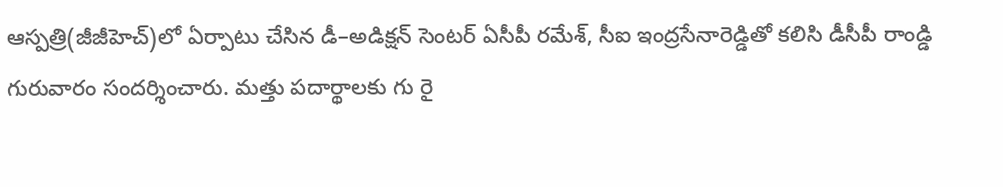ఆస్పత్రి(జీజీహెచ్)లో ఏర్పాటు చేసిన డీ–అడిక్షన్ సెంటర్ ఏసీపీ రమేశ్, సీఐ ఇంద్రసేనారెడ్డితో కలిసి డీసీపీ రాండ్డి గురువారం సందర్శించారు. మత్తు పదార్థాలకు గు రై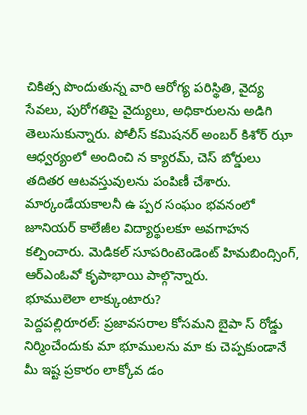చికిత్స పొందుతున్న వారి ఆరోగ్య పరిస్థితి, వైద్య సేవలు, పురోగతిపై వైద్యులు, అధికారులను అడిగి తెలుసుకున్నారు. పోలీస్ కమిషనర్ అంబర్ కిశోర్ ఝా ఆధ్వర్యంలో అందించి న క్యారమ్, చెస్ బోర్డులు తదితర ఆటవస్తువులను పంపిణీ చేశారు. మార్కండేయకాలనీ ఉ ప్పర సంఘం భవనంలో జూనియర్ కాలేజీల విద్యార్థులకూ అవగాహన కల్పించారు. మెడికల్ సూపరింటెండెంట్ హిమబింద్సింగ్, ఆర్ఎంఓవో కృపాభాయి పాల్గొన్నారు.
భూములెలా లాక్కుంటారు?
పెద్దపల్లిరూరల్: ప్రజావసరాల కోసమని బైపా స్ రోడ్డు నిర్మించేందుకు మా భూములను మా కు చెప్పకుండానే మీ ఇష్ట ప్రకారం లాక్కోవ డం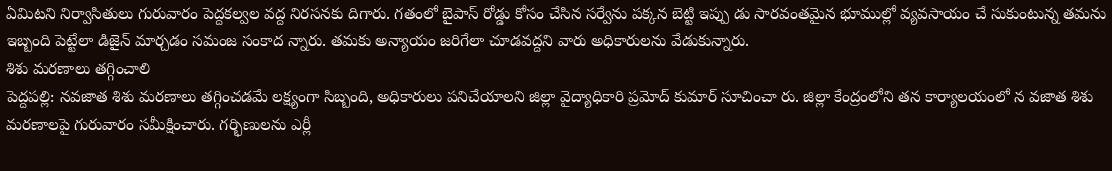ఏమిటని నిర్వాసితులు గురువారం పెద్దకల్వల వద్ద నిరసనకు దిగారు. గతంలో బైపాస్ రోడ్డు కోసం చేసిన సర్వేను పక్కన బెట్టి ఇప్పు డు సారవంతమైన భూముల్లో వ్యవసాయం చే సుకుంటున్న తమను ఇబ్బంది పెట్టేలా డిజైన్ మార్చడం సమంజ సంకాద న్నారు. తమకు అన్యాయం జరిగేలా చూడవద్దని వారు అధికారులను వేడుకున్నారు.
శిశు మరణాలు తగ్గించాలి
పెద్దపల్లి: నవజాత శిశు మరణాలు తగ్గించడమే లక్ష్యంగా సిబ్బంది, అధికారులు పనిచేయాలని జిల్లా వైద్యాధికారి ప్రమోద్ కుమార్ సూచించా రు. జిల్లా కేంద్రంలోని తన కార్యాలయంలో న వజాత శిశు మరణాలపై గురువారం సమీక్షించారు. గర్భిణులను ఎర్లీ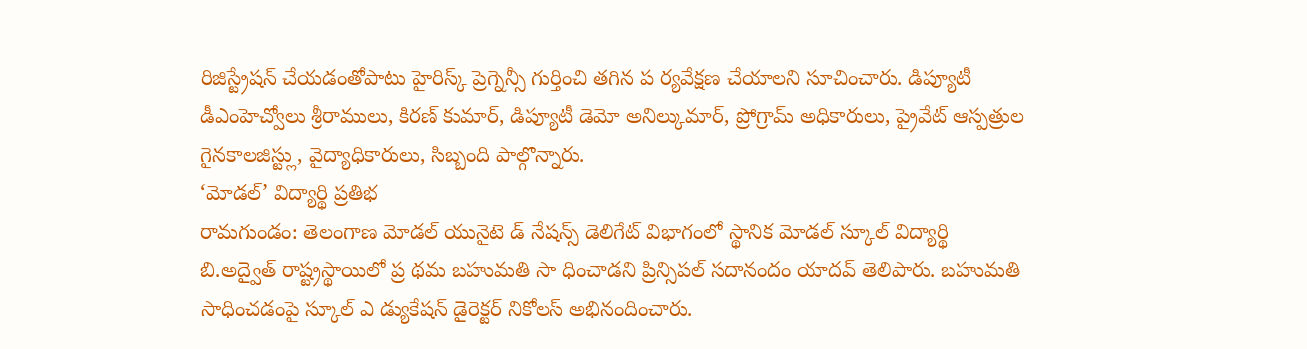రిజిస్ట్రేషన్ చేయడంతోపాటు హైరిస్క్ ప్రెగ్నెన్సీ గుర్తించి తగిన ప ర్యవేక్షణ చేయాలని సూచించారు. డిప్యూటీ డీఎంహెచ్వోలు శ్రీరాములు, కిరణ్ కుమార్, డిప్యూటీ డెమో అనిల్కుమార్, ప్రోగ్రామ్ అధికారులు, ప్రైవేట్ ఆస్పత్రుల గైనకాలజిస్ట్లు, వైద్యాధికారులు, సిబ్బంది పాల్గొన్నారు.
‘మోడల్’ విద్యార్థి ప్రతిభ
రామగుండం: తెలంగాణ మోడల్ యునైటె డ్ నేషన్స్ డెలిగేట్ విభాగంలో స్థానిక మోడల్ స్కూల్ విద్యార్థి బి.అద్వైత్ రాష్ట్రస్థాయిలో ప్ర థమ బహుమతి సా ధించాడని ప్రిన్సిపల్ సదానందం యాదవ్ తెలిపారు. బహుమతి సాధించడంపై స్కూల్ ఎ డ్యుకేషన్ డైరెక్టర్ నికోలస్ అభినందించారు.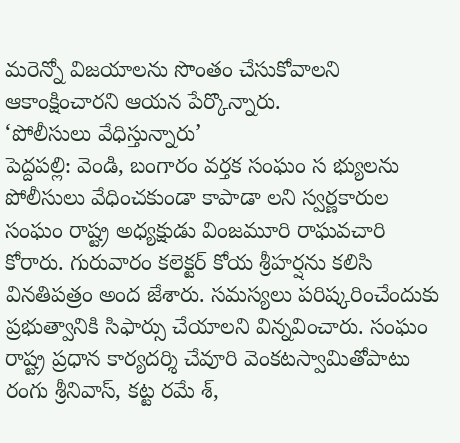మరెన్నో విజయాలను సొంతం చేసుకోవాలని ఆకాంక్షించారని ఆయన పేర్కొన్నారు.
‘పోలీసులు వేధిస్తున్నారు’
పెద్దపల్లి: వెండి, బంగారం వర్తక సంఘం స భ్యులను పోలీసులు వేధించకుండా కాపాడా లని స్వర్ణకారుల సంఘం రాష్ట్ర అధ్యక్షుడు వింజమూరి రాఘవచారి కోరారు. గురువారం కలెక్టర్ కోయ శ్రీహర్షను కలిసి వినతిపత్రం అంద జేశారు. సమస్యలు పరిష్కరించేందుకు ప్రభుత్వానికి సిఫార్సు చేయాలని విన్నవించారు. సంఘం రాష్ట్ర ప్రధాన కార్యదర్శి చేవూరి వెంకటస్వామితోపాటు రంగు శ్రీనివాస్, కట్ట రమే శ్,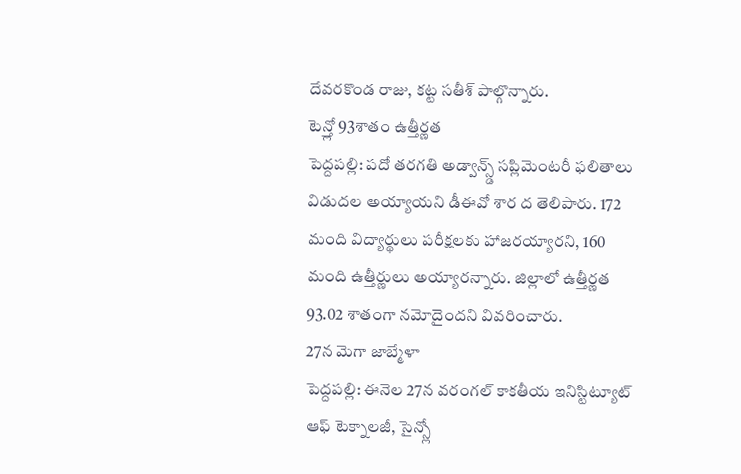దేవరకొండ రాజు, కట్ట సతీశ్ పాల్గొన్నారు.
టెన్త్లో 93శాతం ఉత్తీర్ణత
పెద్దపల్లి: పదో తరగతి అడ్వాన్స్డ్ సప్లిమెంటరీ ఫలితాలు విడుదల అయ్యాయని డీఈవో శార ద తెలిపారు. 172 మంది విద్యార్థులు పరీక్షలకు హాజరయ్యారని, 160 మంది ఉత్తీర్ణులు అయ్యారన్నారు. జిల్లాలో ఉత్తీర్ణత 93.02 శాతంగా నమోదైందని వివరించారు.
27న మెగా జాబ్మేళా
పెద్దపల్లి: ఈనెల 27న వరంగల్ కాకతీయ ఇనిస్టిట్యూట్ ఆఫ్ టెక్నాలజీ, సైన్స్లో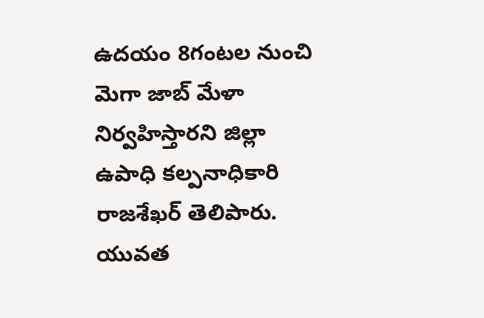ఉదయం 8గంటల నుంచి మెగా జాబ్ మేళా నిర్వహిస్తారని జిల్లా ఉపాధి కల్పనాధికారి రాజశేఖర్ తెలిపారు. యువత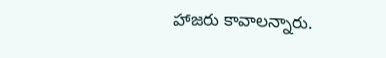హాజరు కావాలన్నారు.